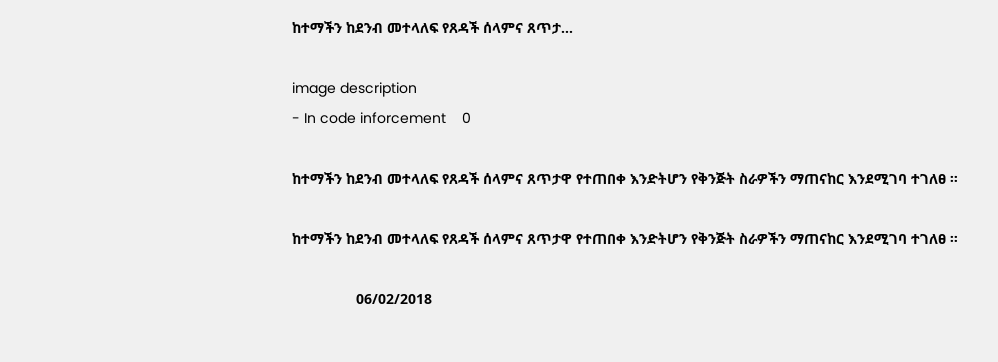ከተማችን ከደንብ መተላለፍ የጸዳች ሰላምና ጸጥታ...

image description
- In code inforcement    0

ከተማችን ከደንብ መተላለፍ የጸዳች ሰላምና ጸጥታዋ የተጠበቀ እንድትሆን የቅንጅት ስራዎችን ማጠናከር እንደሚገባ ተገለፀ ።

ከተማችን ከደንብ መተላለፍ የጸዳች ሰላምና ጸጥታዋ የተጠበቀ እንድትሆን የቅንጅት ስራዎችን ማጠናከር እንደሚገባ ተገለፀ ።

                06/02/2018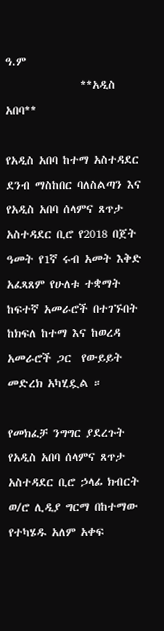ዓ.ም
               **አዲስ አበባ**

የአዲስ አበባ ከተማ አስተዳደር ደንብ ማስከበር ባለስልጣን እና የአዲስ አበባ ሰላምና ጸጥታ አስተዳደር ቢሮ የ2018 በጀት ዓመት የ1ኛ ሩብ አመት እቅድ አፈጻጸም የሁለቱ ተቋማት ከፍተኛ አመራሮች በተገኙበት ከክፍለ ከተማ እና ከወረዳ አመራሮች ጋር  የውይይት መድረክ አካሂዷል ።

የመክፈቻ ንግግር ያደረጉት የአዲስ አበባ ሰላምና ጸጥታ አስተዳደር ቢሮ ኃላፊ ክብርት ወ/ሮ ሊዲያ ግርማ በከተማው የተካሄዱ አለም አቀፍ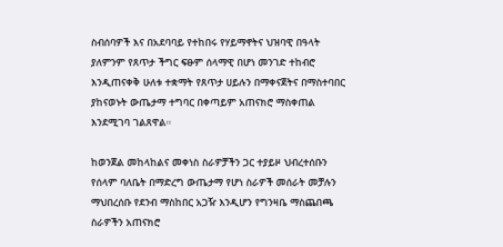ስብሰባዎች እና በአደባባይ የተከበሩ የሃይማኖትና ህዝባዊ በዓላት ያለምንም የጸጥታ ችግር ፍፁም ሰላማዊ በሆነ መንገድ ተከብሮ እንዲጠናቀቅ ሁለቱ ተቋማት የጸጥታ ሀይሉን በማቀናጀትና በማስተባበር ያከናወኑት ውጤታማ ተግባር በቀጣይም አጠናክሮ ማስቀጠል እንደሚገባ ገልጸዋል።

ከወንጀል መከላከልና መቀነስ ስራዎቻችን ጋር ተያይዞ ህብረተሰቡን የሰላም ባለቤት በማድረግ ውጤታማ የሆነ ስራዎች መሰራት መቻሉን ማህበረሰቡ የደንብ ማስከበር አጋዥ እንዲሆን የግንዛቤ ማስጨበጫ  ስራዎችን አጠናክሮ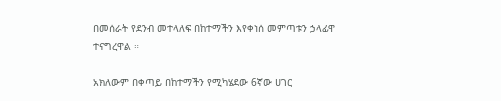በመሰራት የደንብ መተላለፍ በከተማችን እየቀነሰ መምጣቱን ኃላፊዋ ተናግረዋል ።

አክለውም በቀጣይ በከተማችን የሚካሄደው 6ኛው ሀገር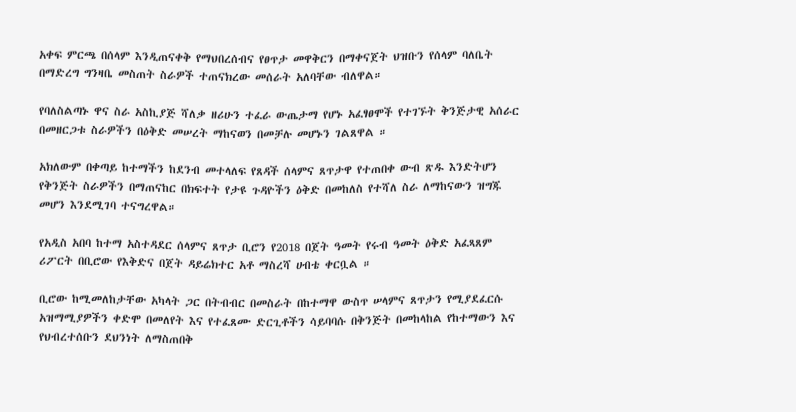አቀፍ ምርጫ በሰላም እንዲጠናቀቅ የማህበረሰብና የፀጥታ መዋቅርን በማቀናጀት ህዝቡን የሰላም ባለቤት በማድረግ ግንዛቤ መስጠት ስራዎች ተጠናክረው መሰራት አለባቸው ብለዋል።

የባለስልጣኑ ዋና ስራ አስኪያጅ ሻለቃ ዘሪሁን ተፈራ ውጤታማ የሆኑ አፈፃፀሞች የተገኙት ቅንጅታዊ አሰራር በመዘርጋቱ ስራዎችን በዕቅድ መሠረት ማከናወን በመቻሉ መሆኑን ገልጸዋል ።

አክለውም በቀጣይ ከተማችን ከደንብ መተላለፍ የጸዳች ሰላምና ጸጥታዋ የተጠበቀ ውብ ጽዱ እንድትሆን የቅንጅት ስራዎችን በማጠናከር በክፍተት የታዩ ጉዳዮችን ዕቅድ በመከለስ የተሻለ ስራ ለማከናውን ዝግጁ መሆን እንደሚገባ ተናግረዋል።

የአዲስ አበባ ከተማ አስተዳደር ሰላምና ጸጥታ ቢሮን የ2018 በጀት ዓመት የሩብ ዓመት ዕቅድ አፈጻጸም ሪፖርት በቢሮው የእቅድና በጀት ዳይሬክተር አቶ ማስረሻ ሀብቴ ቀርቧል ።

ቢሮው ከሚመለከታቸው አካላት ጋር በትብብር በመስራት በከተማዋ ውስጥ ሠላምና ጸጥታን የሚያደፈርሱ አዝማሚያዎችን ቀድሞ በመለየት እና የተፈጸሙ ድርጊቶችን ሳይባባሱ በቅንጅት በመከላከል የከተማውን እና የህብረተሰቡን ደህንነት ለማስጠበቅ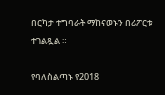በርካታ ተግባራት ማከናወኑን በሪፖርቱ ተገልጿል ።

የባለስልጣኑ የ2018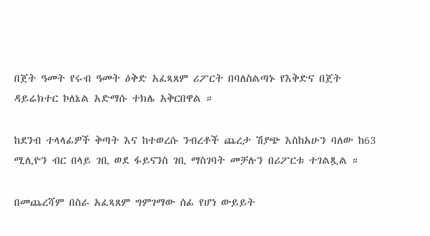በጀት ዓመት የሩብ ዓመት ዕቅድ አፈጻጸም ሪፖርት በባለስልጣኑ የእቅድና በጀት ዳይሬክተር ኮለኔል አድማሱ ተክሌ አቅርበዋል ።

ከደንብ ተላላፊዎች ቅጣት እና ከተወረሱ ንብረቶች ጨረታ ሽያጭ እስከአሁን ባለው ከ63 ሚሊዮን ብር በላይ ገቢ ወደ ፋይናንስ ገቢ ማስገባት መቻሉን በሪፖርቱ ተገልጿል ።

በመጨረሻም በስራ አፈጻጸም ግምገማው ሰፊ የሆነ ውይይት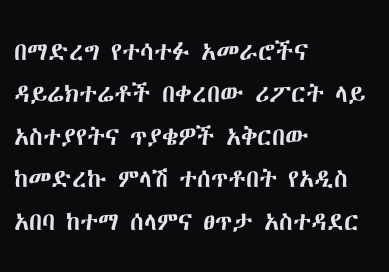በማድረግ የተሳተፉ አመራሮችና ዳይሬክተሬቶች በቀረበው ሪፖርት ላይ አስተያየትና ጥያቄዎች አቅርበው ከመድረኩ ምላሽ ተሰጥቶበት የአዲስ አበባ ከተማ ሰላምና ፀጥታ አስተዳደር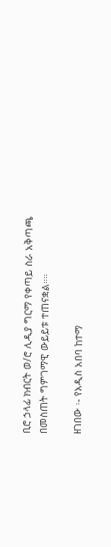ቢሮ ኃላፊ ክብርት ወ/ሮ ሊዲያ ግርማ የቀጣይ ስራ አቅጣጫ በመስጠት ግምገማዊ ውይይቱ ተጠናቋል።።

ዘገበው ፡- የአዲስ አበባ ከተማ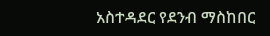አስተዳደር የደንብ ማስከበር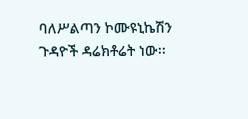ባለሥልጣን ኮሙዩኒኬሽን ጉዳዮች ዳሬክቶሬት ነው፡፡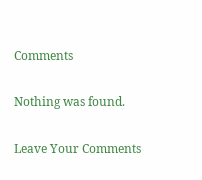Comments

Nothing was found.

Leave Your Comments